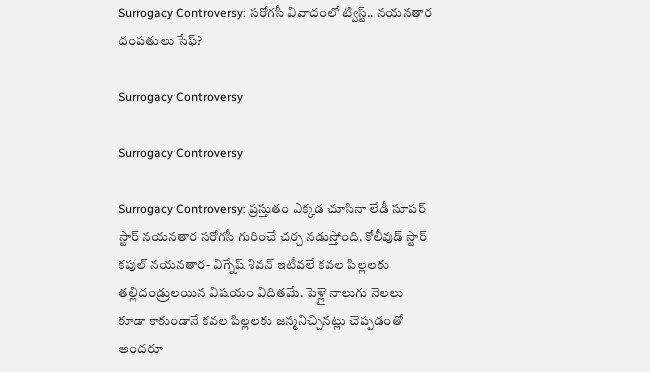Surrogacy Controversy: సరోగసీ వివాదంలో ట్విస్ట్‌.. నయనతార దంపతులు సేఫ్?

Surrogacy Controversy

Surrogacy Controversy

Surrogacy Controversy: ప్రస్తుతం ఎక్కడ చూసినా లేడీ సూపర్ స్టార్ నయనతార సరోగసీ గురించే చర్చ నడుస్తోంది. కోలీవుడ్ స్టార్ కపుల్ నయనతార- విగ్నేష్ శివన్ ఇటీవలే కవల పిల్లలకు తల్లిదండ్రులయిన విషయం విదితమే. పెళ్లై నాలుగు నెలలు కూడా కాకుండానే కవల పిల్లలకు జన్మనిచ్చినట్లు చెప్పడంతో అందరూ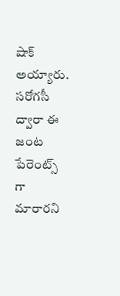షాక్‌ అయ్యారు. సరోగసీ ద్వారా ఈ జంట పేరెంట్స్ గా మారారని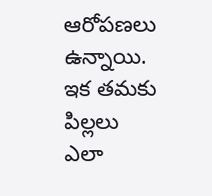ఆరోపణలు ఉన్నాయి. ఇక తమకు పిల్లలు ఎలా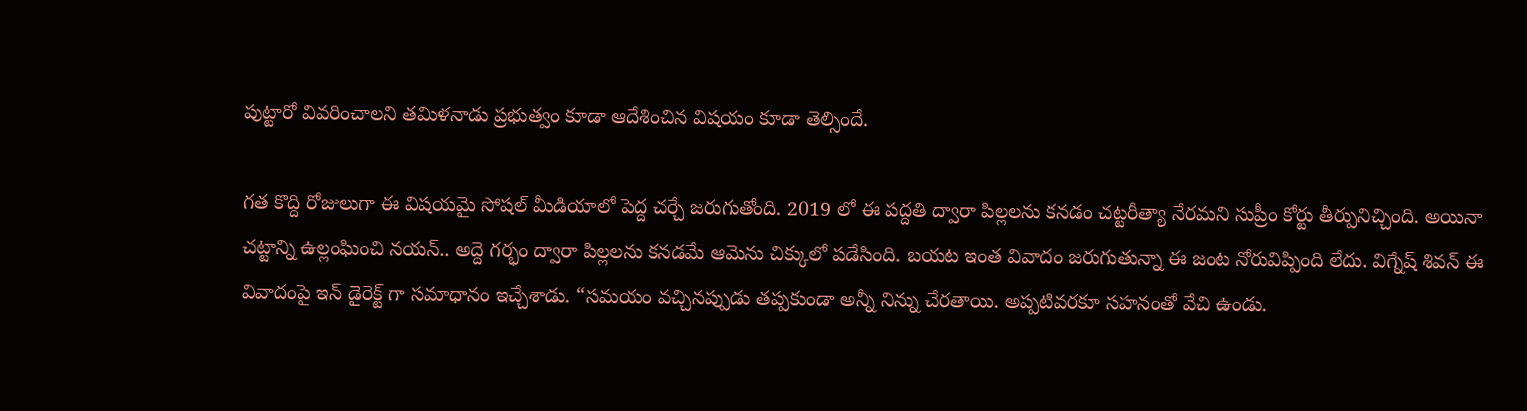పుట్టారో వివరించాలని తమిళనాడు ప్రభుత్వం కూడా ఆదేశించిన విషయం కూడా తెల్సిందే.

గత కొద్ది రోజులుగా ఈ విషయమై సోషల్ మీడియాలో పెద్ద చర్చే జరుగుతోంది. 2019 లో ఈ పద్దతి ద్వారా పిల్లలను కనడం చట్టరీత్యా నేరమని సుప్రీం కోర్టు తీర్పునిచ్చింది. అయినా చట్టాన్ని ఉల్లంఘించి నయన్.. అద్దె గర్భం ద్వారా పిల్లలను కనడమే ఆమెను చిక్కులో పడేసింది. బయట ఇంత వివాదం జరుగుతున్నా ఈ జంట నోరువిప్పింది లేదు. విగ్నేష్ శివన్ ఈ వివాదంపై ఇన్ డైరెక్ట్ గా సమాధానం ఇచ్చేశాడు. “సమయం వచ్చినప్పుడు తప్పకుండా అన్నీ నిన్ను చేరతాయి. అప్పటివరకూ సహనంతో వేచి ఉండు.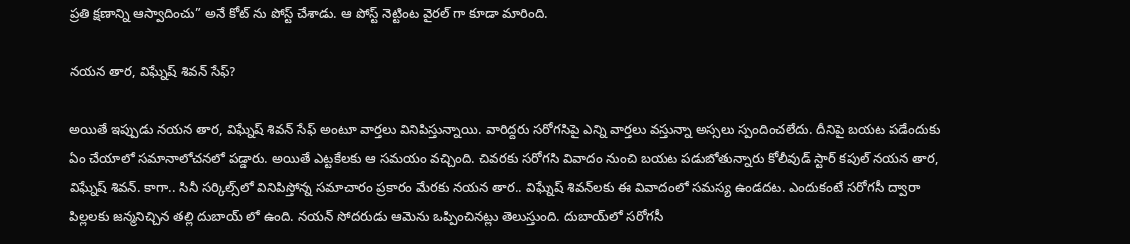ప్రతి క్షణాన్ని ఆస్వాదించు” అనే కోట్ ను పోస్ట్ చేశాడు. ఆ పోస్ట్ నెట్టింట వైరల్ గా కూడా మారింది.

న‌య‌న తార‌, విఘ్నేష్ శివ‌న్‌ సేఫ్‌?

అయితే ఇప్పుడు న‌య‌న తార‌, విఘ్నేష్ శివ‌న్‌ సేఫ్ అంటూ వార్తలు వినిపిస్తున్నాయి. వారిద్దరు సరోగసిపై ఎన్ని వార్తలు వస్తున్నా అస్సలు స్పందించలేదు. దీనిపై బయట పడేందుకు ఏం చేయాలో సమానాలోచనలో పడ్డారు. అయితే ఎట్టకేలకు ఆ సమయం వచ్చింది. చివరకు సరోగసి వివాదం నుంచి బయట పడుబోతున్నారు కోలీవుడ్ స్టార్ కపుల్ న‌య‌న తార‌, విఘ్నేష్ శివ‌న్‌. కాగా.. సినీ స‌ర్కిల్స్‌లో వినిపిస్తోన్న స‌మాచారం ప్రకారం మేర‌కు న‌య‌న తార‌.. విఘ్నేష్ శివ‌న్‌ల‌కు ఈ వివాదంలో స‌మ‌స్య ఉండ‌ద‌ట‌. ఎందుకంటే స‌రోగ‌సీ ద్వారా పిల్లల‌కు జ‌న్మనిచ్చిన త‌ల్లి దుబాయ్‌ లో ఉంది. న‌య‌న్ సోద‌రుడు ఆమెను ఒప్పించిన‌ట్లు తెలుస్తుంది. దుబాయ్‌లో స‌రోగ‌సీ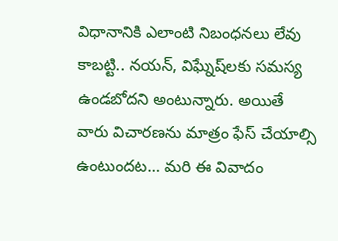విధానానికి ఎలాంటి నిబంధ‌న‌లు లేవు కాబ‌ట్టి.. న‌య‌న్‌, విఘ్నేష్‌ల‌కు స‌మ‌స్య ఉండ‌బోద‌ని అంటున్నారు. అయితే వారు విచార‌ణ‌ను మాత్రం ఫేస్ చేయాల్సి ఉంటుంద‌ట‌… మ‌రి ఈ వివాదం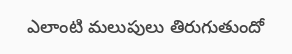ఎలాంటి మ‌లుపులు తిరుగుతుందో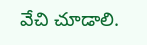వేచి చూడాలి.